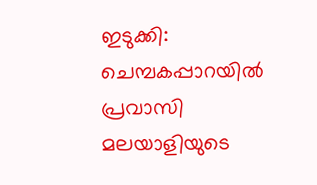ഇടുക്കി: ചെമ്പകപ്പാറയിൽ പ്രവാസി മലയാളിയുടെ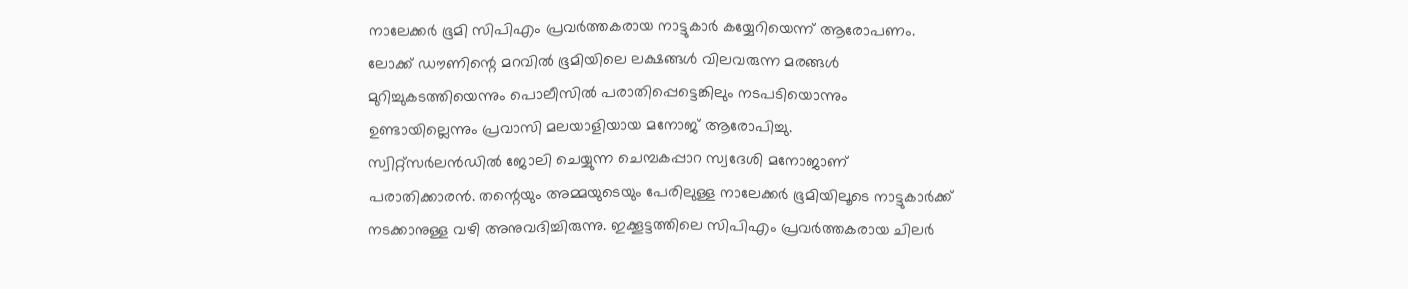നാലേക്കർ ഭൂമി സിപിഎം പ്രവർത്തകരായ നാട്ടുകാർ കയ്യേറിയെന്ന് ആരോപണം. ലോക്ക് ഡൗണിന്റെ മറവിൽ ഭൂമിയിലെ ലക്ഷങ്ങൾ വിലവരുന്ന മരങ്ങൾ മുറിച്ചുകടത്തിയെന്നും പൊലീസിൽ പരാതിപ്പെട്ടെങ്കിലും നടപടിയൊന്നും ഉണ്ടായില്ലെന്നും പ്രവാസി മലയാളിയായ മനോജ് ആരോപിച്ചു.
സ്വിറ്റ്സർലൻഡിൽ ജോലി ചെയ്യുന്ന ചെമ്പകപ്പാറ സ്വദേശി മനോജാണ് പരാതിക്കാരൻ. തന്റെയും അമ്മയുടെയും പേരിലുള്ള നാലേക്കർ ഭൂമിയിലൂടെ നാട്ടുകാർക്ക് നടക്കാനുള്ള വഴി അനുവദിച്ചിരുന്നു. ഇക്കൂട്ടത്തിലെ സിപിഎം പ്രവർത്തകരായ ചിലർ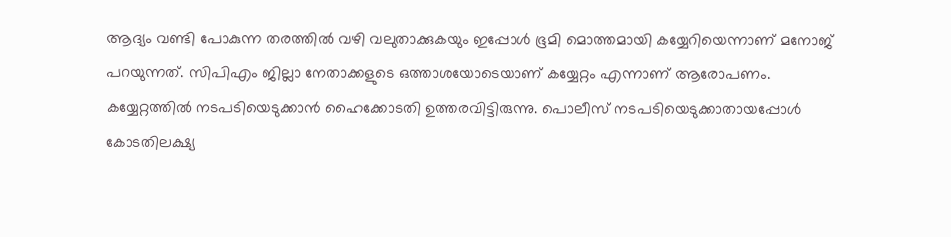ആദ്യം വണ്ടി പോകുന്ന തരത്തിൽ വഴി വലുതാക്കുകയും ഇപ്പോൾ ഭൂമി മൊത്തമായി കയ്യേറിയെന്നാണ് മനോജ് പറയുന്നത്. സിപിഎം ജില്ലാ നേതാക്കളുടെ ഒത്താശയോടെയാണ് കയ്യേറ്റം എന്നാണ് ആരോപണം.
കയ്യേറ്റത്തിൽ നടപടിയെടുക്കാൻ ഹൈക്കോടതി ഉത്തരവിട്ടിരുന്നു. പൊലീസ് നടപടിയെടുക്കാതായപ്പോൾ കോടതിലക്ഷ്യ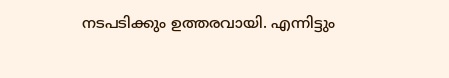നടപടിക്കും ഉത്തരവായി. എന്നിട്ടും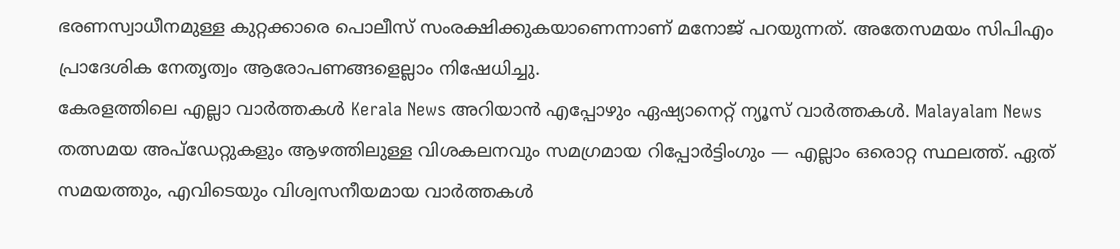ഭരണസ്വാധീനമുള്ള കുറ്റക്കാരെ പൊലീസ് സംരക്ഷിക്കുകയാണെന്നാണ് മനോജ് പറയുന്നത്. അതേസമയം സിപിഎം പ്രാദേശിക നേതൃത്വം ആരോപണങ്ങളെല്ലാം നിഷേധിച്ചു.
കേരളത്തിലെ എല്ലാ വാർത്തകൾ Kerala News അറിയാൻ എപ്പോഴും ഏഷ്യാനെറ്റ് ന്യൂസ് വാർത്തകൾ. Malayalam News തത്സമയ അപ്ഡേറ്റുകളും ആഴത്തിലുള്ള വിശകലനവും സമഗ്രമായ റിപ്പോർട്ടിംഗും — എല്ലാം ഒരൊറ്റ സ്ഥലത്ത്. ഏത് സമയത്തും, എവിടെയും വിശ്വസനീയമായ വാർത്തകൾ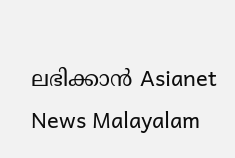ലഭിക്കാൻ Asianet News Malayalam